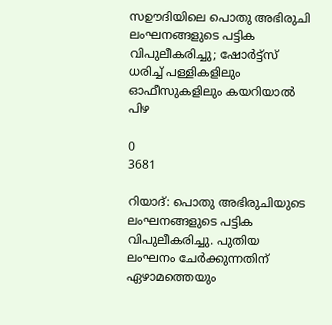സഊദിയിലെ പൊതു അഭിരുചി ലംഘനങ്ങളുടെ പട്ടിക വിപുലീകരിച്ചു; ഷോർട്ട്സ് ധരിച്ച് പള്ളികളിലും ഓഫീസുകളിലും കയറിയാൽ പിഴ

0
3681

റിയാദ്: പൊതു അഭിരുചിയുടെ ലംഘനങ്ങളുടെ പട്ടിക വിപുലീകരിച്ചു. പുതിയ ലംഘനം ചേർക്കുന്നതിന് ഏഴാമത്തെയും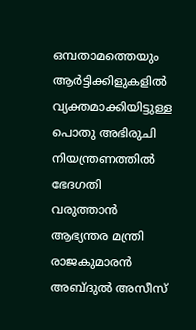ഒമ്പതാമത്തെയും ആർട്ടിക്കിളുകളിൽ വ്യക്തമാക്കിയിട്ടുള്ള പൊതു അഭിരുചി നിയന്ത്രണത്തിൽ ഭേദഗതി വരുത്താൻ ആഭ്യന്തര മന്ത്രി രാജകുമാരൻ അബ്ദുൽ അസീസ്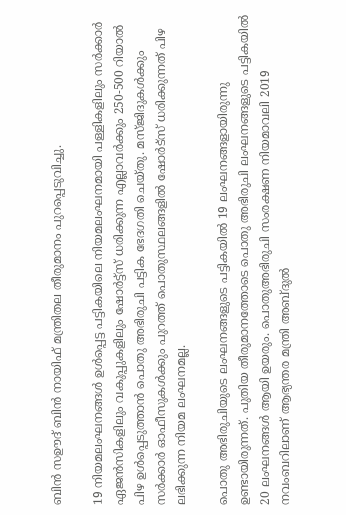ബിൻ സഊദ് ബിൻ നായിഫ് മന്ത്രിതല തീരുമാനം പുറപ്പെടുവിച്ചു.

19 നിയമലംഘനങ്ങൾ ഉൾപ്പെട്ട പട്ടികയിലെ നിയമലംഘനമായി പള്ളികളിലും സർക്കാർ ഏജൻസികളിലും വകുപ്പുകളിലും ഷോർട്ട്‌സ് ധരിക്കുന്ന എല്ലാവർക്കും 250-500 റിയാൽ പിഴ ഉൾപ്പെടുത്താൻ പൊതു അഭിരുചി പട്ടിക ഭേദഗതി ചെയ്തു. മസ്ജിദുകൾക്കും സർക്കാർ ഓഫീസുകൾക്കും പുറത്ത് പൊതുസ്ഥലങ്ങളിൽ ഷോർട്‌സ് ധരിക്കുന്നത് പിഴ ലഭിക്കുന്ന നിയമ ലംഘനമല്ല.

പൊതു അഭിരുചിയുടെ ലംഘനങ്ങളുടെ പട്ടികയിൽ 19 ലംഘനങ്ങളായിരുന്നു ഉണ്ടായിരുന്നത്. പുതിയ തീരുമാനത്തോടെ പൊതു അഭിരുചി ലംഘനങ്ങളുടെ പട്ടികയിൽ 20 ലംഘനങ്ങൾ ആയി ഉയരും. പൊതുഅഭിരുചി സംരക്ഷണ നിയമാവലി 2019 നവംബറിലാണ് ആഭ്യന്തര മന്ത്രി അബ്ദുൽ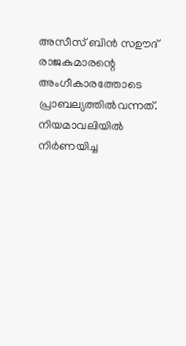അസീസ് ബിൻ സഊദ് രാജകുമാരന്റെ അംഗീകാരത്തോടെ പ്രാബല്യത്തിൽവന്നത്. നിയമാവലിയിൽ നിർണയിച്ച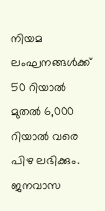നിയമ ലംഘനങ്ങൾക്ക് 50 റിയാൽ മുതൽ 6,000 റിയാൽ വരെ പിഴ ലഭിക്കും. ജനവാസ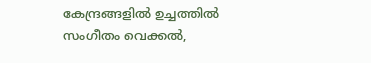കേന്ദ്രങ്ങളിൽ ഉച്ചത്തിൽ സംഗീതം വെക്കൽ,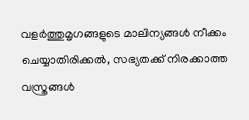വളർത്തുമൃഗങ്ങളുടെ മാലിന്യങ്ങൾ നീക്കം ചെയ്യാതിരിക്കൽ, സഭ്യതക്ക് നിരക്കാത്ത വസ്ത്രങ്ങൾ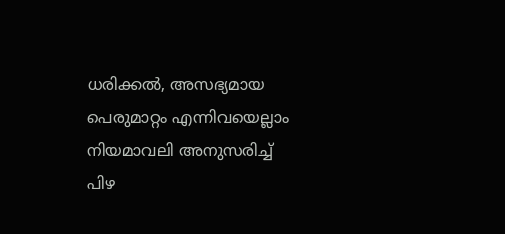ധരിക്കൽ, അസഭ്യമായ പെരുമാറ്റം എന്നിവയെല്ലാം നിയമാവലി അനുസരിച്ച് പിഴ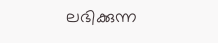ലഭിക്കുന്ന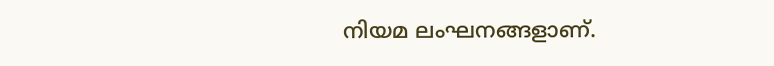നിയമ ലംഘനങ്ങളാണ്.